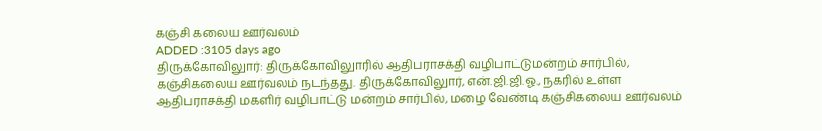கஞ்சி கலைய ஊர்வலம்
ADDED :3105 days ago
திருக்கோவிலுார்: திருக்கோவிலுாரில் ஆதிபராசக்தி வழிபாட்டுமன்றம் சார்பில்‚ கஞ்சிகலைய ஊர்வலம் நடந்தது. திருக்கோவிலுார்‚ என்.ஜி.ஜி.ஓ.‚ நகரில் உள்ள ஆதிபராசக்தி மகளிர் வழிபாட்டு மன்றம் சார்பில்‚ மழை வேண்டி கஞ்சிகலைய ஊர்வலம்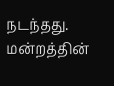நடந்தது. மன்றத்தின்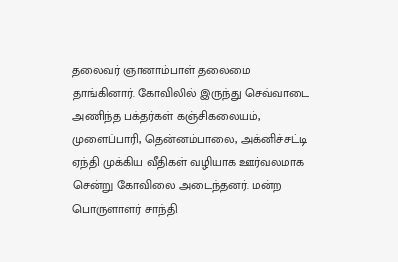தலைவர் ஞானாம்பாள் தலைமை தாங்கினார். கோவிலில் இருந்து செவ்வாடை அணிந்த பக்தர்கள் கஞ்சிகலையம்‚ முளைப்பாரி‚ தென்னம்பாலை‚ அக்னிச்சட்டி ஏந்தி முக்கிய வீதிகள் வழியாக ஊர்வலமாக சென்று கோவிலை அடைந்தனர். மன்ற பொருளாளர் சாந்தி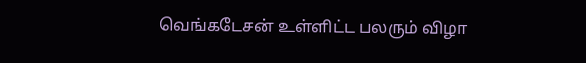வெங்கடேசன் உள்ளிட்ட பலரும் விழா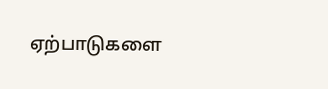ஏற்பாடுகளை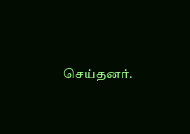செய்தனர்.